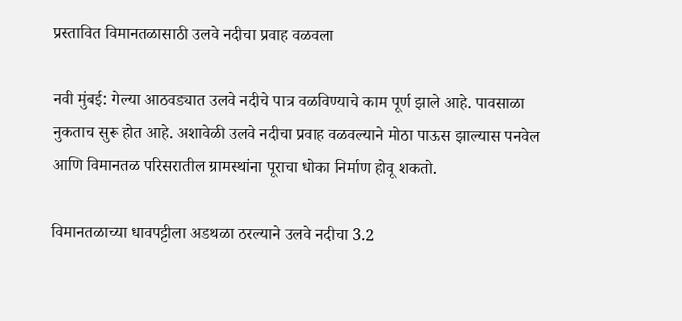प्रस्तावित विमानतळासाठी उलवे नदीचा प्रवाह वळवला

नवी मुंबई: गेल्या आठवड्यात उलवे नदीचे पात्र वळविण्याचे काम पूर्ण झाले आहे. पावसाळा नुकताच सुरू होत आहे. अशावेळी उलवे नदीचा प्रवाह वळवल्याने मोठा पाऊस झाल्यास पनवेल आणि विमानतळ परिसरातील ग्रामस्थांना पूराचा धोका निर्माण होवू शकतो.

विमानतळाच्या धावपट्टीला अडथळा ठरल्याने उलवे नदीचा 3.2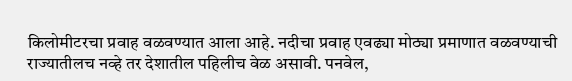किलोमीटरचा प्रवाह वळवण्यात आला आहे. नदीचा प्रवाह एवढ्या मोठ्या प्रमाणात वळवण्याची राज्यातीलच नव्हे तर देशातील पहिलीच वेळ असावी. पनवेल,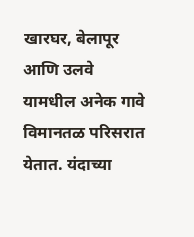खारघर, बेलापूर आणि उलवे यामधील अनेक गावे विमानतळ परिसरात येतात. यंदाच्या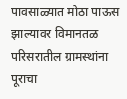पावसाळ्यात मोठा पाऊस झाल्यावर विमानतळ परिसरातील ग्रामस्थांना पूराचा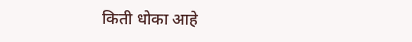किती धोका आहे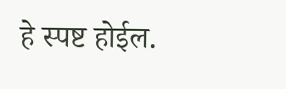हे स्पष्ट होईल.